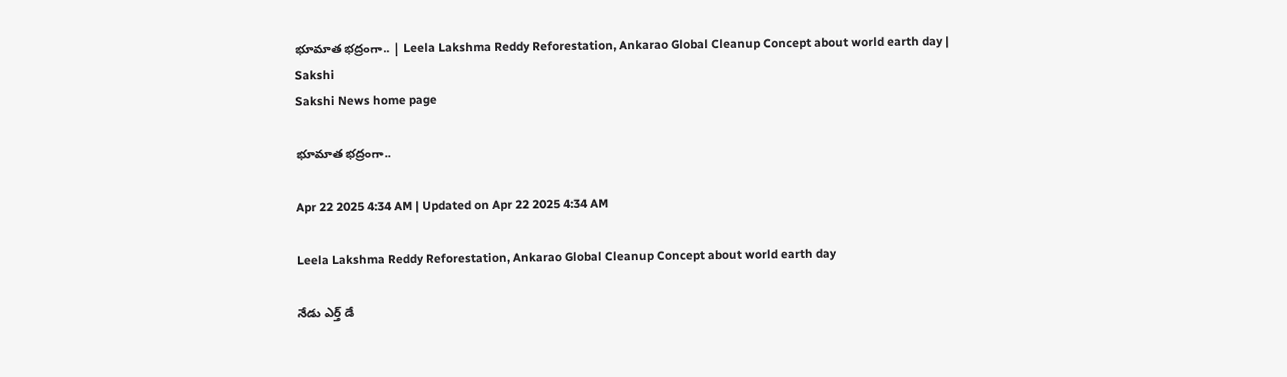భూమాత భద్రంగా.. | Leela Lakshma Reddy Reforestation, Ankarao Global Cleanup Concept about world earth day | Sakshi
Sakshi News home page

భూమాత భద్రంగా..

Apr 22 2025 4:34 AM | Updated on Apr 22 2025 4:34 AM

Leela Lakshma Reddy Reforestation, Ankarao Global Cleanup Concept about world earth day

నేడు ఎర్త్‌ డే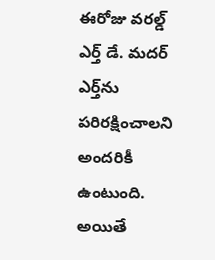ఈరోజు వరల్డ్‌ ఎర్త్‌ డే. మదర్‌ ఎర్త్‌ను  పరిరక్షించాలని అందరికీ ఉంటుంది. అయితే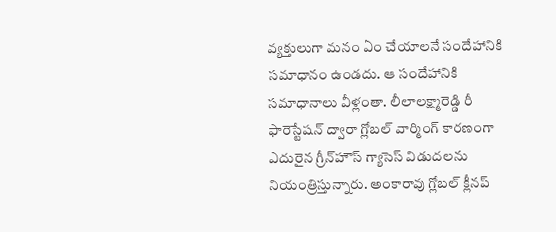వ్యక్తులుగా మనం ఏం చేయాలనే సందేహానికి సమాధానం ఉండదు. ఆ సందేహానికి సమాధానాలు వీళ్లంతా. లీలాలక్ష్మారెడ్డి రీ ఫారెస్టేషన్‌ ద్వారా గ్లోబల్‌ వార్మింగ్‌ కారణంగా ఎదురైన గ్రీన్‌హౌస్‌ గ్యాసెస్‌ విడుదలను నియంత్రిస్తున్నారు. అంకారావు గ్లోబల్‌ క్లీనప్‌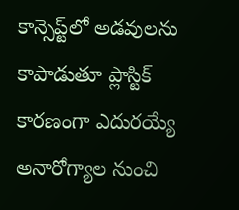కాన్సెప్ట్‌లో అడవులను కాపాడుతూ ప్లాస్టిక్‌ కారణంగా ఎదురయ్యే అనారోగ్యాల నుంచి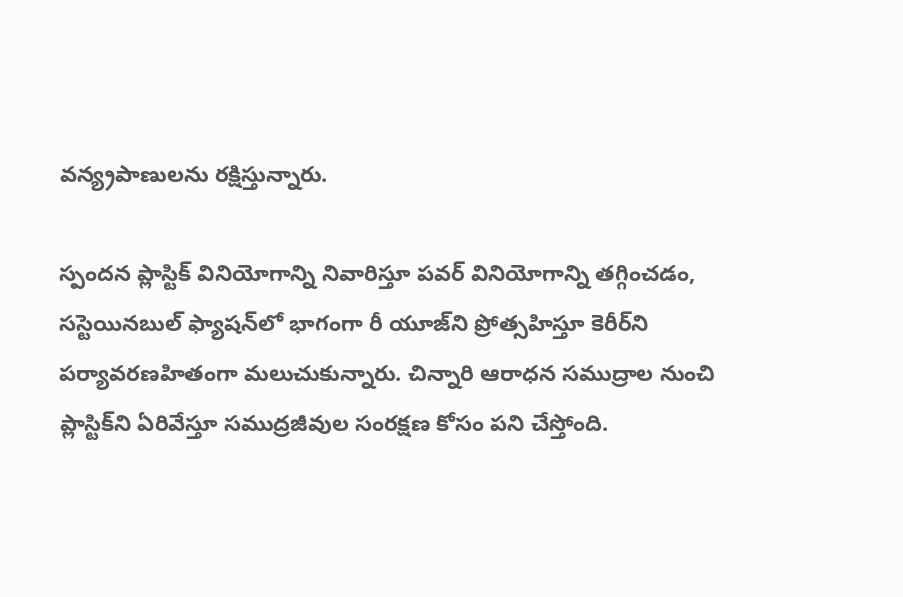వన్య్రపాణులను రక్షిస్తున్నారు.

స్పందన ప్లాస్టిక్‌ వినియోగాన్ని నివారిస్తూ పవర్‌ వినియోగాన్ని తగ్గించడం, సస్టెయినబుల్‌ ఫ్యాషన్‌లో భాగంగా రీ యూజ్‌ని ప్రోత్సహిస్తూ కెరీర్‌ని పర్యావరణహితంగా మలుచుకున్నారు. చిన్నారి ఆరాధన సముద్రాల నుంచి ప్లాస్టిక్‌ని ఏరివేస్తూ సముద్రజీవుల సంరక్షణ కోసం పని చేస్తోంది.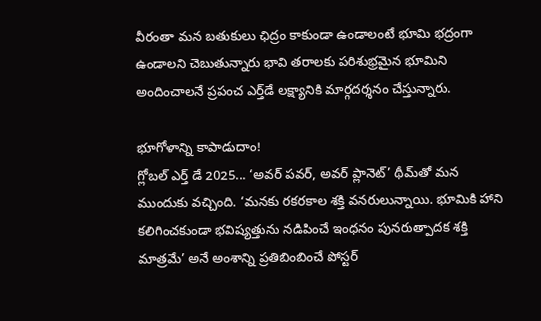వీరంతా మన బతుకులు ఛిద్రం కాకుండా ఉండాలంటే భూమి భద్రంగా ఉండాలని చెబుతున్నారు భావి తరాలకు పరిశుభ్రమైన భూమిని అందించాలనే ప్రపంచ ఎర్త్‌డే లక్ష్యానికి మార్గదర్శనం చేస్తున్నారు.

భూగోళాన్ని కాపాడుదాం!
గ్లోబల్‌ ఎర్త్‌ డే 2025... ‘అవర్‌ పవర్, అవర్‌ ప్లానెట్‌’ థీమ్‌తో మన ముందుకు వచ్చింది. ‘మనకు రకరకాల శక్తి వనరులున్నాయి. భూమికి హాని కలిగించకుండా భవిష్యత్తును నడిపించే ఇంధనం పునరుత్పాదక శక్తి మాత్రమే’ అనే అంశాన్ని ప్రతిబింబించే పోస్టర్‌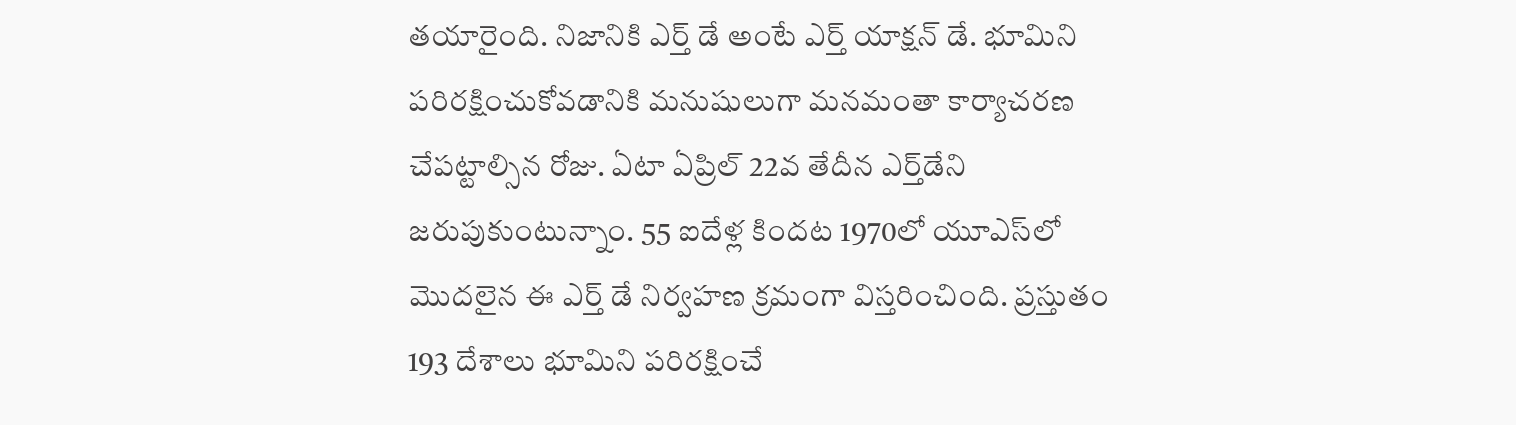తయారైంది. నిజానికి ఎర్త్‌ డే అంటే ఎర్త్‌ యాక్షన్‌ డే. భూమిని పరిరక్షించుకోవడానికి మనుషులుగా మనమంతా కార్యాచరణ చేపట్టాల్సిన రోజు. ఏటా ఏప్రిల్‌ 22వ తేదీన ఎర్త్‌డేని జరుపుకుంటున్నాం. 55 ఐదేళ్ల కిందట 1970లో యూఎస్‌లో మొదలైన ఈ ఎర్త్‌ డే నిర్వహణ క్రమంగా విస్తరించింది. ప్రస్తుతం 193 దేశాలు భూమిని పరిరక్షించే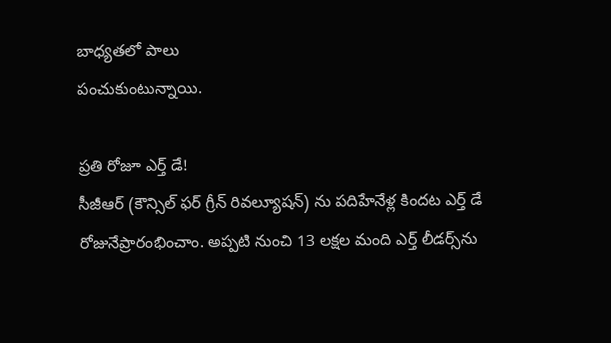బాధ్యతలో పాలు
పంచుకుంటున్నాయి.

ప్రతి రోజూ ఎర్త్‌ డే!
సీజీఆర్‌ (కౌన్సిల్‌ ఫర్‌ గ్రీన్‌ రివల్యూషన్‌) ను పదిహేనేళ్ల కిందట ఎర్త్‌ డే రోజునేప్రారంభించాం. అప్పటి నుంచి 13 లక్షల మంది ఎర్త్‌ లీడర్స్‌ను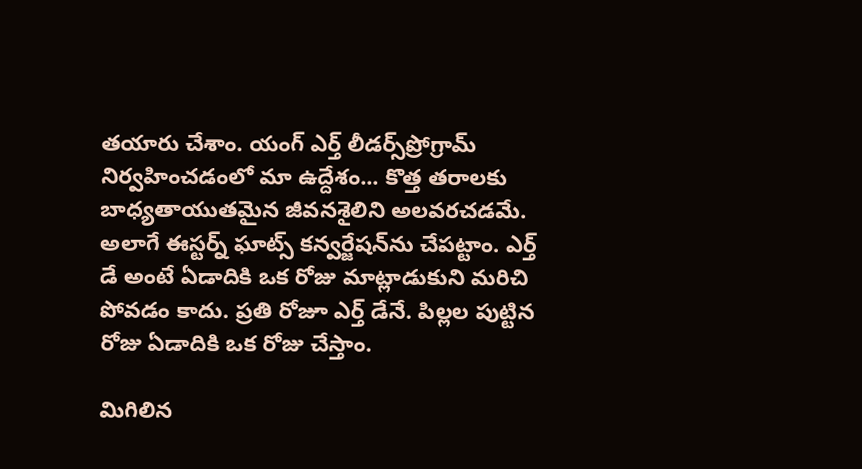తయారు చేశాం. యంగ్‌ ఎర్త్‌ లీడర్స్‌ప్రోగ్రామ్‌ నిర్వహించడంలో మా ఉద్దేశం... కొత్త తరాలకు బాధ్యతాయుతమైన జీవనశైలిని అలవరచడమే. అలాగే ఈస్టర్న్‌ ఘాట్స్‌ కన్వర్జేషన్‌ను చేపట్టాం. ఎర్త్‌ డే అంటే ఏడాదికి ఒక రోజు మాట్లాడుకుని మరిచి పోవడం కాదు. ప్రతి రోజూ ఎర్త్‌ డేనే. పిల్లల పుట్టిన రోజు ఏడాదికి ఒక రోజు చేస్తాం.

మిగిలిన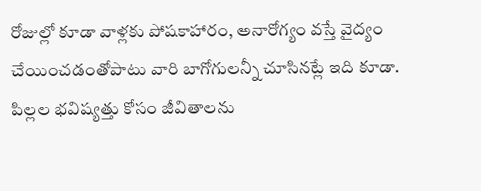రోజుల్లో కూడా వాళ్లకు పోషకాహారం, అనారోగ్యం వస్తే వైద్యం చేయించడంతోపాటు వారి బాగోగులన్నీ చూసినట్లే ఇది కూడా. పిల్లల భవిష్యత్తు కోసం జీవితాలను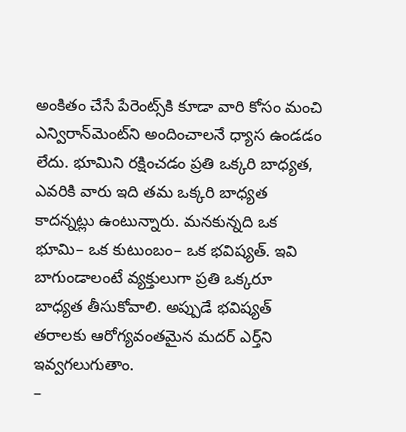అంకితం చేసే పేరెంట్స్‌కి కూడా వారి కోసం మంచి ఎన్విరాన్‌మెంట్‌ని అందించాలనే ధ్యాస ఉండడం లేదు. భూమిని రక్షించడం ప్రతి ఒక్కరి బాధ్యత, ఎవరికి వారు ఇది తమ ఒక్కరి బాధ్యత కాదన్నట్లు ఉంటున్నారు. మనకున్నది ఒక భూమి– ఒక కుటుంబం– ఒక భవిష్యత్‌. ఇవి బాగుండాలంటే వ్యక్తులుగా ప్రతి ఒక్కరూ బాధ్యత తీసుకోవాలి. అప్పుడే భవిష్యత్‌ తరాలకు ఆరోగ్యవంతమైన మదర్‌ ఎర్త్‌ని ఇవ్వగలుగుతాం.
–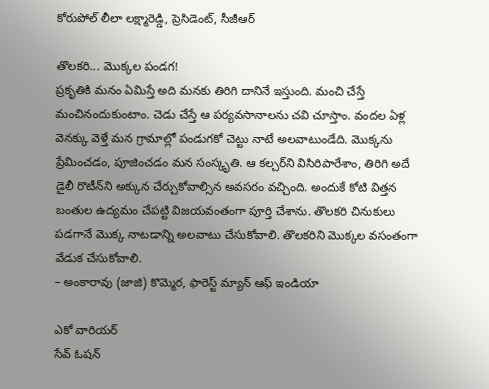కోరుపోల్‌ లీలా లక్ష్మారెడ్డి, ప్రెసిడెంట్, సీజీఆర్‌

తొలకరి... మొక్కల పండగ!
ప్రకృతికి మనం ఏమిస్తే అది మనకు తిరిగి దానినే ఇస్తుంది. మంచి చేస్తే మంచినందుకుంటాం. చెడు చేస్తే ఆ పర్యవసానాలను చవి చూస్తాం. వందల ఏళ్ల వెనక్కు వెళ్తే మన గ్రామాల్లో పండుగకో చెట్టు నాటే అలవాటుండేది. మొక్కను ప్రేమించడం, పూజించడం మన సంస్కృతి. ఆ కల్చర్‌ని విసిరిపారేశాం, తిరిగి అదే డైలీ రొటీన్‌ని అక్కున చేర్చుకోవాల్సిన అవసరం వచ్చింది. అందుకే కోటి విత్తన బంతుల ఉద్యమం చేపట్టి విజయవంతంగా పూర్తి చేశాను. తొలకరి చినుకులు పడగానే మొక్క నాటడాన్ని అలవాటు చేసుకోవాలి. తొలకరిని మొక్కల వసంతంగా వేడుక చేసుకోవాలి.
– అంకారావు (జాజి) కొమ్మెర, ఫారెస్ట్‌ మ్యాన్‌ ఆఫ్‌ ఇండియా

ఎకో వారియర్‌
సేవ్‌ ఓషన్‌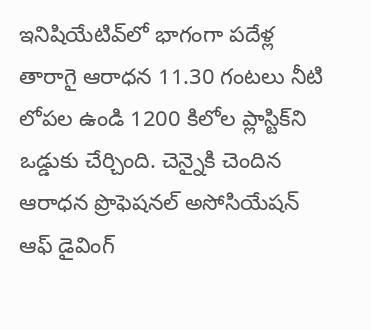ఇనిషియేటివ్‌లో భాగంగా పదేళ్ల తారాగై ఆరాధన 11.30 గంటలు నీటి లోపల ఉండి 1200 కిలోల ప్లాస్టిక్‌ని ఒడ్డుకు చేర్చింది. చెన్నైకి చెందిన ఆరాధన ప్రొఫెషనల్‌ అసోసియేషన్‌ ఆఫ్‌ డైవింగ్‌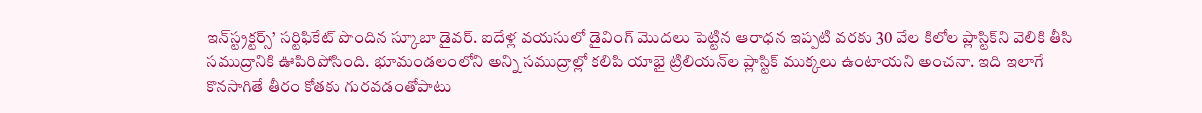ఇన్‌స్ట్రక్టర్స్‌’ సర్టిఫికేట్‌ పొందిన స్కూబా డైవర్‌. ఐదేళ్ల వయసులో డైవింగ్‌ మొదలు పెట్టిన ఆరాధన ఇప్పటి వరకు 30 వేల కిలోల ప్లాస్టిక్‌ని వెలికి తీసి సముద్రానికి ఊపిరిపోసింది. భూమండలంలోని అన్ని సముద్రాల్లో కలిపి యాభై ట్రిలియన్‌ల ప్లాస్టిక్‌ ముక్కలు ఉంటాయని అంచనా. ఇది ఇలాగే కొనసాగితే తీరం కోతకు గురవడంతోపాటు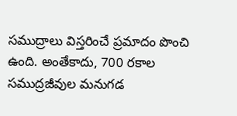సముద్రాలు విస్తరించే ప్రమాదం పొంచి ఉంది. అంతేకాదు, 700 రకాల సముద్రజీవుల మనుగడ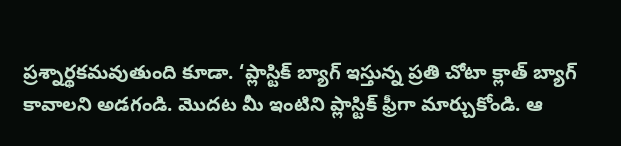ప్రశ్నార్థకమవుతుంది కూడా. ‘ప్లాస్టిక్‌ బ్యాగ్‌ ఇస్తున్న ప్రతి చోటా క్లాత్‌ బ్యాగ్‌ కావాలని అడగండి. మొదట మీ ఇంటిని ప్లాస్టిక్‌ ఫ్రీగా మార్చుకోండి. ఆ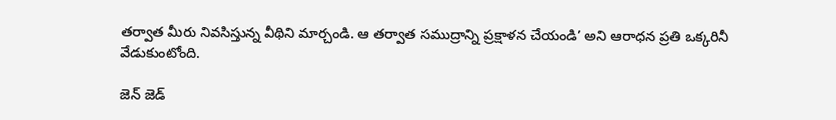తర్వాత మీరు నివసిస్తున్న వీథిని మార్చండి. ఆ తర్వాత సముద్రాన్ని ప్రక్షాళన చేయండి’ అని ఆరాధన ప్రతి ఒక్కరినీ వేడుకుంటోంది.

జెన్‌ జెడ్‌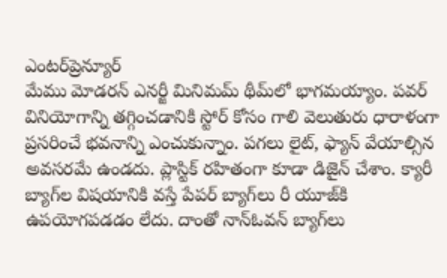ఎంటర్‌ప్రెన్యూర్‌
మేము మోడరన్‌ ఎనర్జీ మినిమమ్‌ థీమ్‌లో భాగమయ్యాం. పవర్‌ వినియోగాన్ని తగ్గించడానికి స్టోర్‌ కోసం గాలి వెలుతురు ధారాళంగా ప్రసరించే భవనాన్ని ఎంచుకున్నాం. పగలు లైట్, ఫ్యాన్‌ వేయాల్సిన అవసరమే ఉండదు. ప్లాస్టిక్‌ రహితంగా కూడా డిజైన్‌ చేశాం. క్యారీ బ్యాగ్‌ల విషయానికి వస్తే పేపర్‌ బ్యాగ్‌లు రీ యూజ్‌కి ఉపయోగపడడం లేదు. దాంతో నాన్‌ఓవన్‌ బ్యాగ్‌లు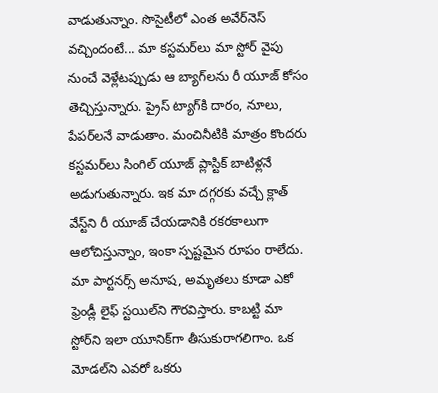వాడుతున్నాం. సొసైటీలో ఎంత అవేర్‌నెస్‌ వచ్చిందంటే... మా కస్టమర్‌లు మా స్టోర్‌ వైపు నుంచే వెళ్లేటప్పుడు ఆ బ్యాగ్‌లను రీ యూజ్‌ కోసం తెచ్చిస్తున్నారు. ప్రైస్‌ ట్యాగ్‌కి దారం, నూలు, పేపర్‌లనే వాడుతాం. మంచినీటికి మాత్రం కొందరు కస్టమర్‌లు సింగిల్‌ యూజ్‌ ప్లాస్టిక్‌ బాటిళ్లనే అడుగుతున్నారు. ఇక మా దగ్గరకు వచ్చే క్లాత్‌ వేస్ట్‌ని రీ యూజ్‌ చేయడానికి రకరకాలుగా ఆలోచిస్తున్నాం, ఇంకా స్పష్టమైన రూపం రాలేదు. మా పార్టనర్స్‌ అనూష, అమృతలు కూడా ఎకో ఫ్రెండ్లీ లైఫ్‌ స్టయిల్‌ని గౌరవిస్తారు. కాబట్టి మా స్టోర్‌ని ఇలా యూనిక్‌గా తీసుకురాగలిగాం. ఒక మోడల్‌ని ఎవరో ఒకరు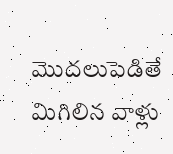మొదలుపెడితే మిగిలిన వాళ్లు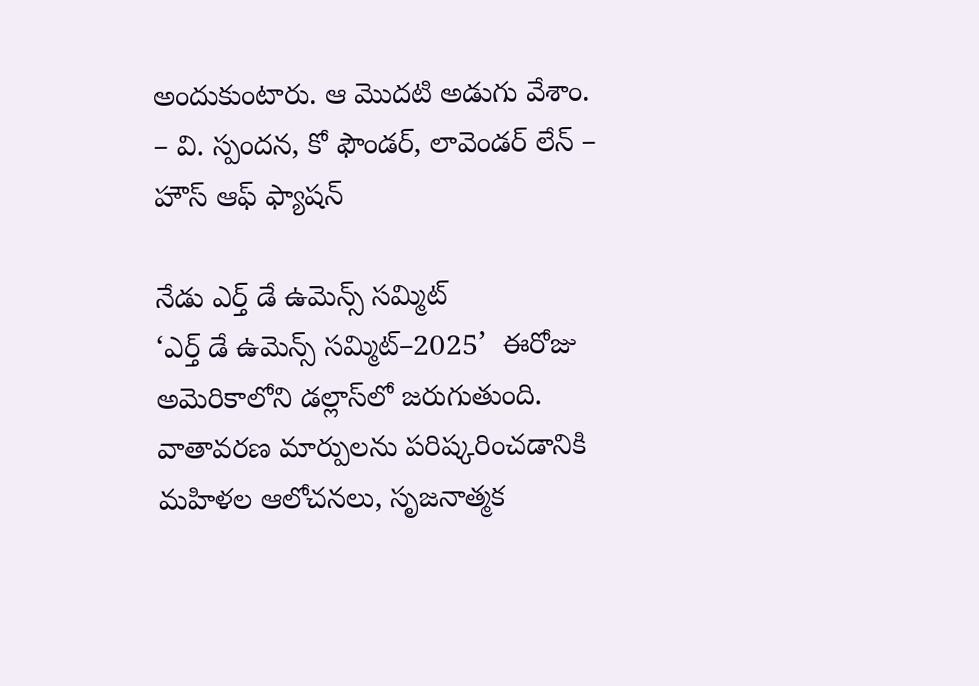అందుకుంటారు. ఆ మొదటి అడుగు వేశాం.
– వి. స్పందన, కో ఫౌండర్, లావెండర్‌ లేన్‌ – హౌస్‌ ఆఫ్‌ ఫ్యాషన్‌

నేడు ఎర్త్‌ డే ఉమెన్స్‌ సమ్మిట్‌
‘ఎర్త్‌ డే ఉమెన్స్‌ సమ్మిట్‌–2025’  ఈరోజు అమెరికాలోని డల్లాస్‌లో జరుగుతుంది. వాతావరణ మార్పులను పరిష్కరించడానికి మహిళల ఆలోచనలు, సృజనాత్మక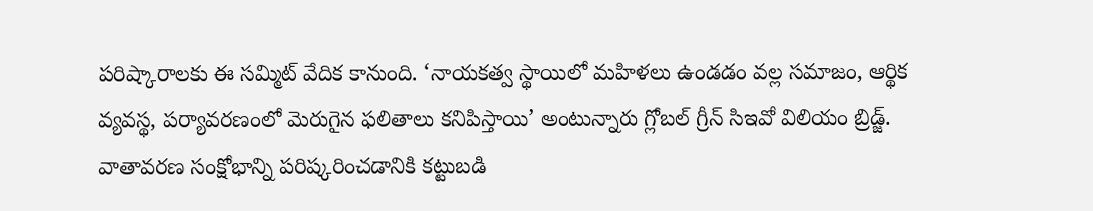పరిష్కారాలకు ఈ సమ్మిట్‌ వేదిక కానుంది. ‘నాయకత్వ స్థాయిలో మహిళలు ఉండడం వల్ల సమాజం, ఆర్థిక వ్యవస్థ, పర్యావరణంలో మెరుగైన ఫలితాలు కనిపిస్తాయి’ అంటున్నారు గ్లోబల్‌ గ్రీన్‌ సిఇవో విలియం బ్రిడ్జ్‌. వాతావరణ సంక్షోభాన్ని పరిష్కరించడానికి కట్టుబడి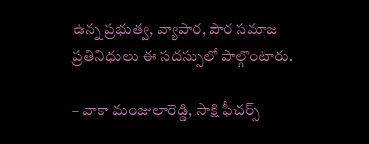ఉన్న ప్రభుత్వ, వ్యాపార, పౌర సమాజ ప్రతినిధులు ఈ సదస్సులో పాల్గొంటారు.

– వాకా మంజులారెడ్డి, సాక్షి ఫీచర్స్‌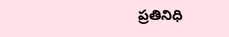ప్రతినిధి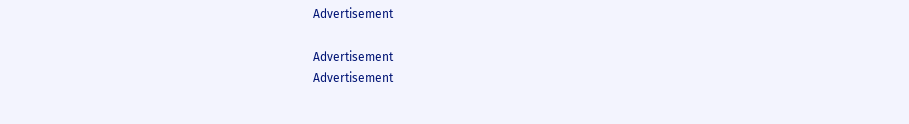Advertisement

Advertisement
Advertisement